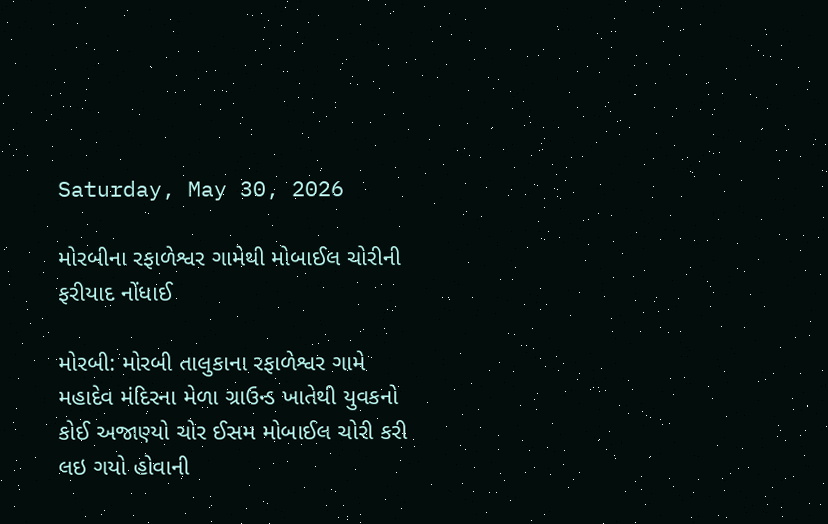Saturday, May 30, 2026

મોરબીના રફાળેશ્વર ગામેથી મોબાઈલ ચોરીની ફરીયાદ નોંધાઈ

મોરબી: મોરબી તાલુકાના રફાળેશ્વર ગામે મહાદેવ મંદિરના મેળા ગ્રાઉન્ડ ખાતેથી યુવકનો કોઈ અજાણ્યો ચોર ઈસમ મોબાઈલ ચોરી કરી લઇ ગયો હોવાની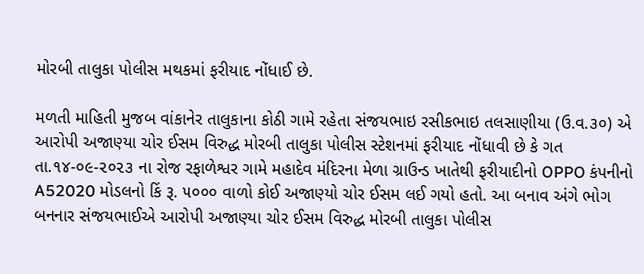મોરબી તાલુકા પોલીસ મથકમાં ફરીયાદ નોંધાઈ છે.

મળતી માહિતી મુજબ વાંકાનેર તાલુકાના કોઠી ગામે રહેતા સંજયભાઇ રસીકભાઇ તલસાણીયા (ઉ.વ.૩૦) એ આરોપી અજાણ્યા ચોર ઈસમ વિરુદ્ધ મોરબી તાલુકા પોલીસ સ્ટેશનમાં ફરીયાદ નોંધાવી છે કે ગત તા.૧૪-૦૯-૨૦૨૩ ના રોજ રફાળેશ્વર ગામે મહાદેવ મંદિરના મેળા ગ્રાઉન્ડ ખાતેથી ફરીયાદીનો OPPO કંપનીનો A52020 મોડલનો કિં રૂ. ૫૦૦૦ વાળો કોઈ અજાણ્યો ચોર ઈસમ લઈ ગયો હતો. આ બનાવ અંગે ભોગ બનનાર સંજયભાઈએ આરોપી અજાણ્યા ચોર ઈસમ વિરુદ્ધ મોરબી તાલુકા પોલીસ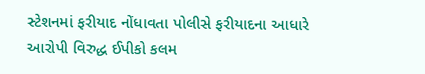સ્ટેશનમાં ફરીયાદ નોંધાવતા પોલીસે ફરીયાદના આધારે આરોપી વિરુદ્ધ ઈપીકો કલમ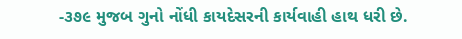-૩૭૯ મુજબ ગુનો નોંધી કાયદેસરની કાર્યવાહી હાથ ધરી છે.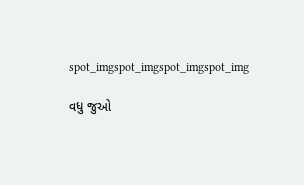spot_imgspot_imgspot_imgspot_img

વધુ જુઓ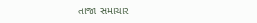તાજા સમાચાર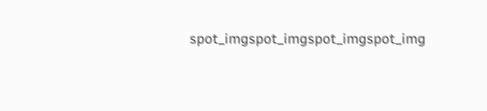spot_imgspot_imgspot_imgspot_img